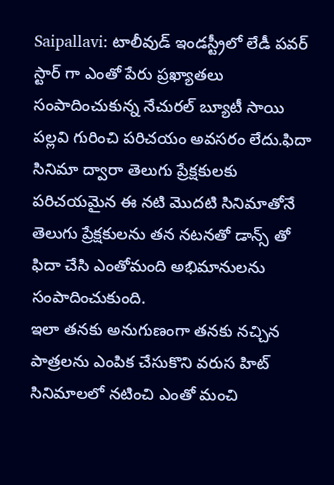Saipallavi: టాలీవుడ్ ఇండస్ట్రీలో లేడీ పవర్ స్టార్ గా ఎంతో పేరు ప్రఖ్యాతలు సంపాదించుకున్న నేచురల్ బ్యూటీ సాయి పల్లవి గురించి పరిచయం అవసరం లేదు.ఫిదా సినిమా ద్వారా తెలుగు ప్రేక్షకులకు పరిచయమైన ఈ నటి మొదటి సినిమాతోనే తెలుగు ప్రేక్షకులను తన నటనతో డాన్స్ తో ఫిదా చేసి ఎంతోమంది అభిమానులను సంపాదించుకుంది.
ఇలా తనకు అనుగుణంగా తనకు నచ్చిన పాత్రలను ఎంపిక చేసుకొని వరుస హిట్ సినిమాలలో నటించి ఎంతో మంచి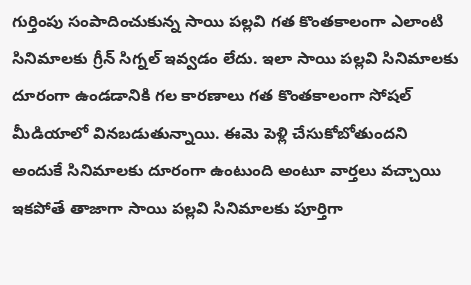గుర్తింపు సంపాదించుకున్న సాయి పల్లవి గత కొంతకాలంగా ఎలాంటి సినిమాలకు గ్రీన్ సిగ్నల్ ఇవ్వడం లేదు. ఇలా సాయి పల్లవి సినిమాలకు దూరంగా ఉండడానికి గల కారణాలు గత కొంతకాలంగా సోషల్ మీడియాలో వినబడుతున్నాయి. ఈమె పెళ్లి చేసుకోబోతుందని అందుకే సినిమాలకు దూరంగా ఉంటుంది అంటూ వార్తలు వచ్చాయి
ఇకపోతే తాజాగా సాయి పల్లవి సినిమాలకు పూర్తిగా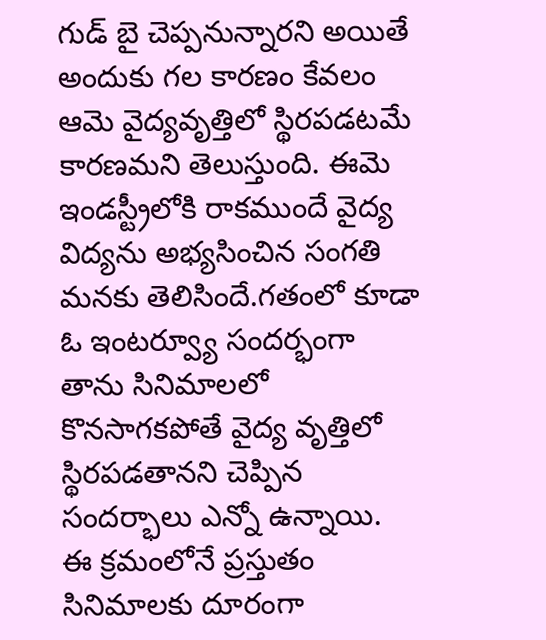గుడ్ బై చెప్పనున్నారని అయితే అందుకు గల కారణం కేవలం ఆమె వైద్యవృత్తిలో స్థిరపడటమే కారణమని తెలుస్తుంది. ఈమె ఇండస్ట్రీలోకి రాకముందే వైద్య విద్యను అభ్యసించిన సంగతి మనకు తెలిసిందే.గతంలో కూడా ఓ ఇంటర్వ్యూ సందర్భంగా తాను సినిమాలలో కొనసాగకపోతే వైద్య వృత్తిలో స్థిరపడతానని చెప్పిన సందర్భాలు ఎన్నో ఉన్నాయి.
ఈ క్రమంలోనే ప్రస్తుతం సినిమాలకు దూరంగా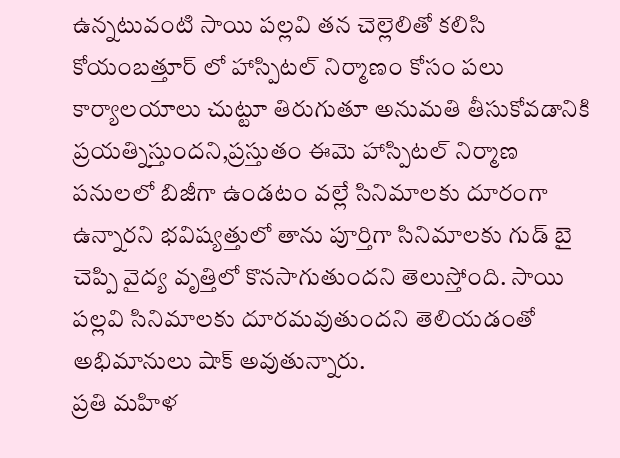ఉన్నటువంటి సాయి పల్లవి తన చెల్లెలితో కలిసి కోయంబత్తూర్ లో హాస్పిటల్ నిర్మాణం కోసం పలు కార్యాలయాలు చుట్టూ తిరుగుతూ అనుమతి తీసుకోవడానికి ప్రయత్నిస్తుందని,ప్రస్తుతం ఈమె హాస్పిటల్ నిర్మాణ పనులలో బిజీగా ఉండటం వల్లే సినిమాలకు దూరంగా ఉన్నారని భవిష్యత్తులో తాను పూర్తిగా సినిమాలకు గుడ్ బై చెప్పి వైద్య వృత్తిలో కొనసాగుతుందని తెలుస్తోంది. సాయి పల్లవి సినిమాలకు దూరమవుతుందని తెలియడంతో అభిమానులు షాక్ అవుతున్నారు.
ప్రతి మహిళ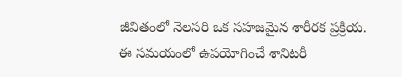జీవితంలో నెలసరి ఒక సహజమైన శారీరక ప్రక్రియ. ఈ సమయంలో ఉపయోగించే శానిటరీ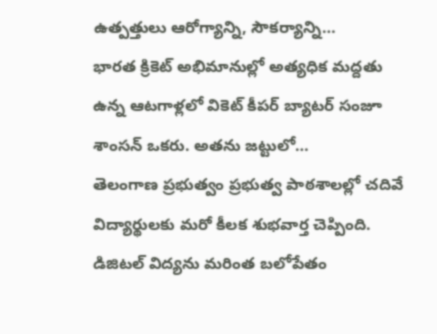ఉత్పత్తులు ఆరోగ్యాన్ని, సౌకర్యాన్ని…
భారత క్రికెట్ అభిమానుల్లో అత్యధిక మద్దతు ఉన్న ఆటగాళ్లలో వికెట్ కీపర్ బ్యాటర్ సంజూ శాంసన్ ఒకరు. అతను జట్టులో…
తెలంగాణ ప్రభుత్వం ప్రభుత్వ పాఠశాలల్లో చదివే విద్యార్థులకు మరో కీలక శుభవార్త చెప్పింది. డిజిటల్ విద్యను మరింత బలోపేతం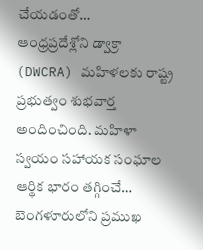చేయడంతో…
ఆంధ్రప్రదేశ్లోని డ్వాక్రా (DWCRA) మహిళలకు రాష్ట్ర ప్రభుత్వం శుభవార్త అందించింది. మహిళా స్వయం సహాయక సంఘాల ఆర్థిక భారం తగ్గించే…
బెంగళూరులోని ప్రముఖ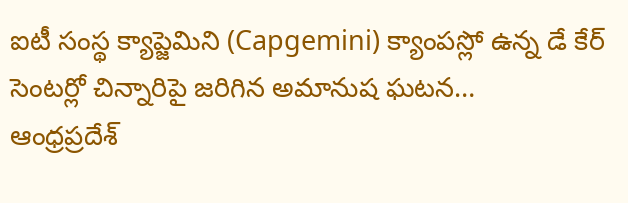ఐటీ సంస్థ క్యాప్జెమిని (Capgemini) క్యాంపస్లో ఉన్న డే కేర్ సెంటర్లో చిన్నారిపై జరిగిన అమానుష ఘటన…
ఆంధ్రప్రదేశ్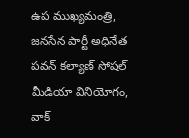ఉప ముఖ్యమంత్రి, జనసేన పార్టీ అధినేత పవన్ కల్యాణ్ సోషల్ మీడియా వినియోగం, వాక్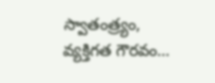స్వాతంత్ర్యం, వ్యక్తిగత గౌరవం…